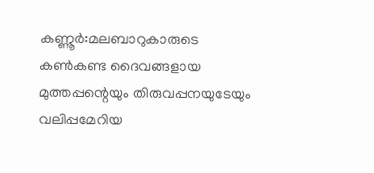കണ്ണൂർ:മലബാറുകാരുടെ കൺകണ്ട ദൈവങ്ങളായ മുത്തപ്പന്റെയും തിരുവപ്പനയുടേയും വലിപ്പമേറിയ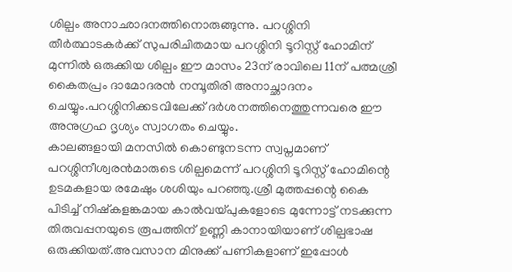ശില്പം അനാഛാദനത്തിനൊരുങ്ങുന്നു. പറശ്ശിനി തീർത്ഥാടകർക്ക് സുപരിചിതമായ പറശ്ശിനി ടൂറിസ്റ്റ് ഹോമിന് മുന്നിൽ ഒരുക്കിയ ശില്പം ഈ മാസം 23ന് രാവിലെ 11ന് പത്മശ്രീ കൈതപ്രം ദാമോദരൻ നമ്പൂതിരി അനാച്ഛാദനം ചെയ്യും.പറശ്ശിനിക്കടവിലേക്ക് ദർശനത്തിനെത്തുന്നവരെ ഈ അനുഗ്രഹ ദൃശ്യം സ്വാഗതം ചെയ്യും.
കാലങ്ങളായി മനസിൽ കൊണ്ടുനടന്ന സ്വപ്നമാണ് പറശ്ശിനീശ്വരൻമാരുടെ ശില്പമെന്ന് പറശ്ശിനി ടൂറിസ്റ്റ് ഹോമിന്റെ ഉടമകളായ രമേഷും ശശിയും പറഞ്ഞു.ശ്രീ മുത്തപ്പന്റെ കൈ പിടിച്ച് നിഷ്കളങ്കമായ കാൽവയ്പുകളോടെ മുന്നോട്ട് നടക്കുന്ന തിരുവപ്പനയുടെ രൂപത്തിന് ഉണ്ണി കാനായിയാണ് ശില്പഭാഷ ഒരുക്കിയത്.അവസാന മിനുക്ക് പണികളാണ് ഇപ്പോൾ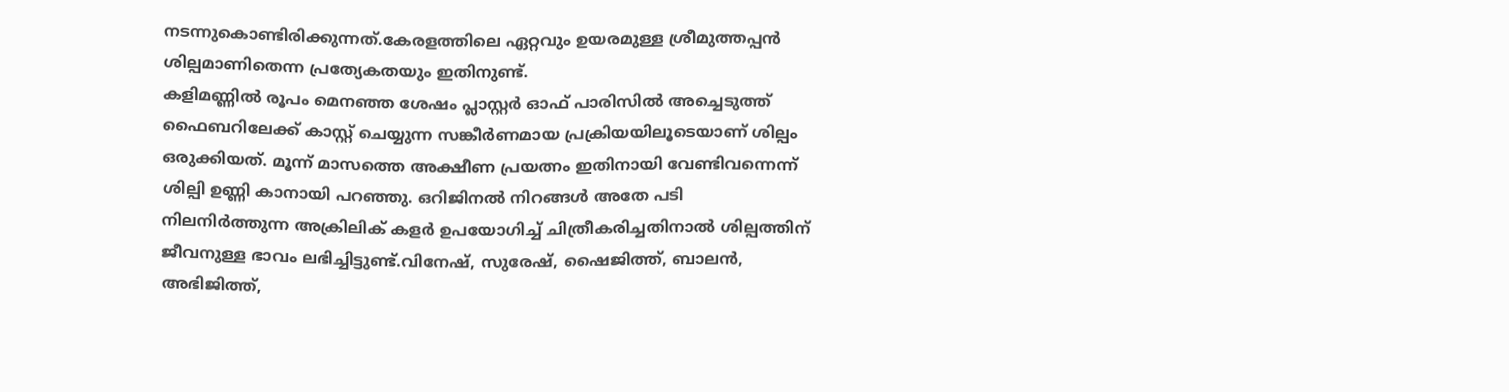നടന്നുകൊണ്ടിരിക്കുന്നത്.കേരളത്തിലെ ഏറ്റവും ഉയരമുള്ള ശ്രീമുത്തപ്പൻ ശില്പമാണിതെന്ന പ്രത്യേകതയും ഇതിനുണ്ട്.
കളിമണ്ണിൽ രൂപം മെനഞ്ഞ ശേഷം പ്ലാസ്റ്റർ ഓഫ് പാരിസിൽ അച്ചെടുത്ത് ഫൈബറിലേക്ക് കാസ്റ്റ് ചെയ്യുന്ന സങ്കീർണമായ പ്രക്രിയയിലൂടെയാണ് ശില്പം ഒരുക്കിയത്. മൂന്ന് മാസത്തെ അക്ഷീണ പ്രയത്നം ഇതിനായി വേണ്ടിവന്നെന്ന് ശില്പി ഉണ്ണി കാനായി പറഞ്ഞു. ഒറിജിനൽ നിറങ്ങൾ അതേ പടി നിലനിർത്തുന്ന അക്രിലിക് കളർ ഉപയോഗിച്ച് ചിത്രീകരിച്ചതിനാൽ ശില്പത്തിന് ജീവനുള്ള ഭാവം ലഭിച്ചിട്ടുണ്ട്.വിനേഷ്, സുരേഷ്, ഷൈജിത്ത്, ബാലൻ, അഭിജിത്ത്,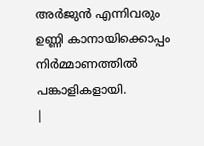അർജുൻ എന്നിവരും ഉണ്ണി കാനായിക്കൊപ്പം നിർമ്മാണത്തിൽ പങ്കാളികളായി.
|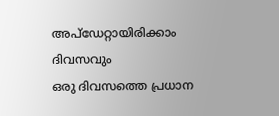അപ്ഡേറ്റായിരിക്കാം ദിവസവും
ഒരു ദിവസത്തെ പ്രധാന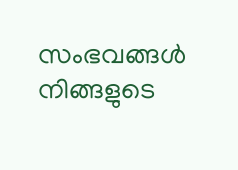സംഭവങ്ങൾ നിങ്ങളുടെ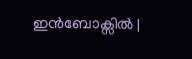ഇൻബോക്സിൽ |